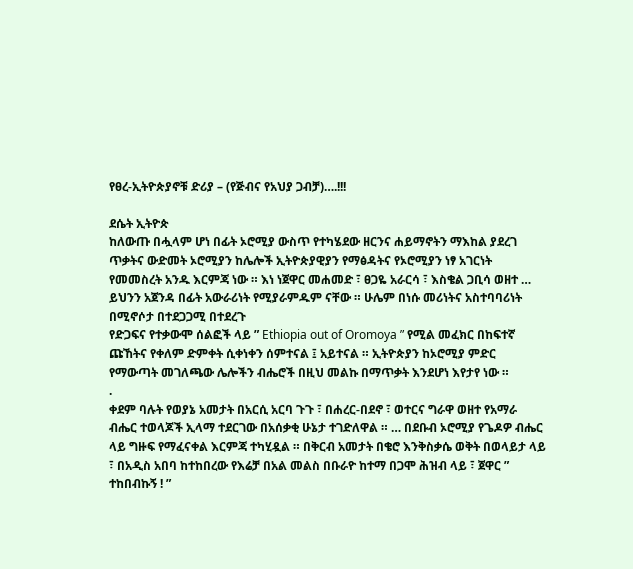የፀረ-ኢትዮጵያኖቹ ድሪያ – (የጅብና የአህያ ጋብቻ)….!!!

ደሴት ኢትዮጵ
ከለውጡ በሗላም ሆነ በፊት ኦሮሚያ ውስጥ የተካሄደው ዘርንና ሐይማኖትን ማእከል ያደረገ ጥቃትና ውድመት ኦሮሚያን ከሌሎች ኢትዮጵያዊያን የማፅዳትና የኦሮሚያን ነፃ አገርነት የመመስረት አንዱ እርምጃ ነው ። እነ ነጀዋር መሐመድ ፣ ፀጋዬ አራርሳ ፣ እስቄል ጋቢሳ ወዘተ … ይህንን አጀንዳ በፊት አውራሪነት የሚያራምዱም ናቸው ። ሁሌም በነሱ መሪነትና አስተባባሪነት በሚኖሶታ በተደጋጋሚ በተደረጉ
የድጋፍና የተቃውሞ ሰልፎች ላይ ” Ethiopia out of Oromoya ” የሚል መፈክር በከፍተኛ ጩኸትና የቀለም ድምቀት ሲቀነቀን ሰምተናል ፤ አይተናል ። ኢትዮጵያን ከኦሮሚያ ምድር የማውጣት መገለጫው ሌሎችን ብሔሮች በዚህ መልኩ በማጥቃት እንደሆነ እየታየ ነው ።
.
ቀደም ባሉት የወያኔ አመታት በአርሲ አርባ ጉጉ ፣ በሐረር-በደኖ ፣ ወተርና ግራዋ ወዘተ የአማራ ብሔር ተወላጆች ኢላማ ተደርገው በአሰቃቂ ሁኔታ ተገድለዋል ። … በደቡብ ኦሮሚያ የጌዶዎ ብሔር ላይ ግዙፍ የማፈናቀል እርምጃ ተካሂዷል ። በቅርብ አመታት በቄሮ እንቅስቃሴ ወቅት በወላይታ ላይ ፣ በአዲስ አበባ ከተከበረው የእሬቻ በአል መልስ በቡራዮ ከተማ በጋሞ ሕዝብ ላይ ፣ ጀዋር ” ተከበብኩኝ ! ”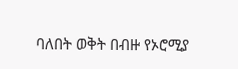ባለበት ወቅት በብዙ የኦሮሚያ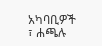አካባቢዎች ፣ ሐጫሉ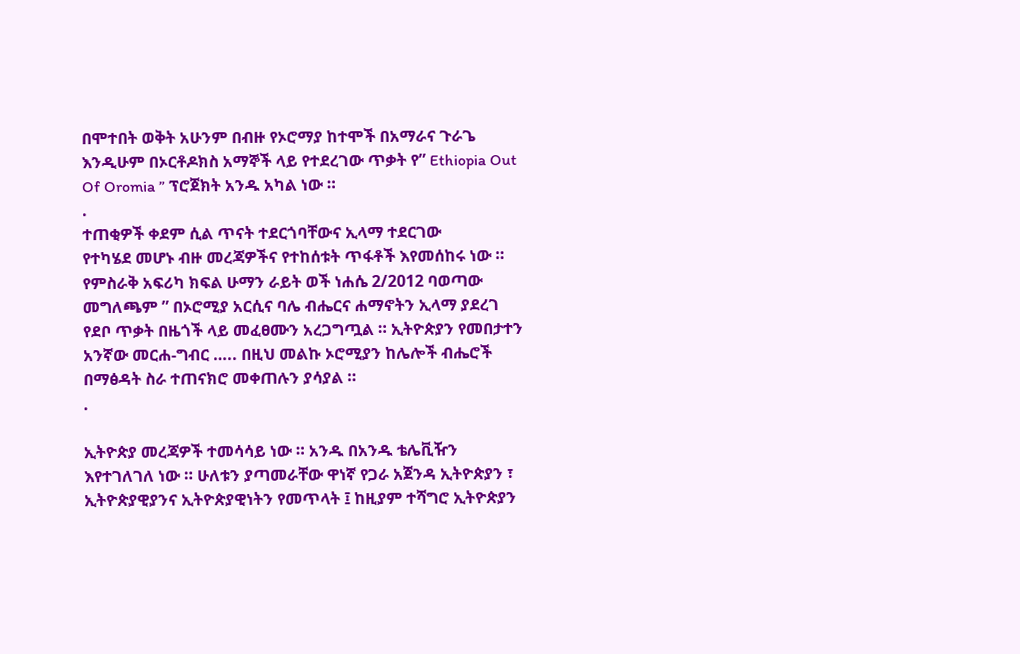በሞተበት ወቅት አሁንም በብዙ የኦሮማያ ከተሞች በአማራና ጉራጌ እንዲሁም በኦርቶዶክስ አማኞች ላይ የተደረገው ጥቃት የ” Ethiopia Out Of Oromia ” ፕሮጀክት አንዱ አካል ነው ።
.
ተጠቂዎች ቀደም ሲል ጥናት ተደርጎባቸውና ኢላማ ተደርገው
የተካሄደ መሆኑ ብዙ መረጃዎችና የተከሰቱት ጥፋቶች እየመሰከሩ ነው ። የምስራቅ አፍሪካ ክፍል ሁማን ራይት ወች ነሐሴ 2/2012 ባወጣው መግለጫም ” በኦሮሚያ አርሲና ባሌ ብሔርና ሐማኖትን ኢላማ ያደረገ የደቦ ጥቃት በዜጎች ላይ መፈፀሙን አረጋግጧል ። ኢትዮጵያን የመበታተን አንኛው መርሐ-ግብር ….. በዚህ መልኩ ኦሮሚያን ከሌሎች ብሔሮች በማፅዳት ስራ ተጠናክሮ መቀጠሉን ያሳያል ።
.

ኢትዮጵያ መረጃዎች ተመሳሳይ ነው ። አንዱ በአንዱ ቴሌቪዥን እየተገለገለ ነው ። ሁለቱን ያጣመራቸው ዋነኛ የጋራ አጀንዳ ኢትዮጵያን ፣ ኢትዮጵያዊያንና ኢትዮጵያዊነትን የመጥላት ፤ ከዚያም ተሻግሮ ኢትዮጵያን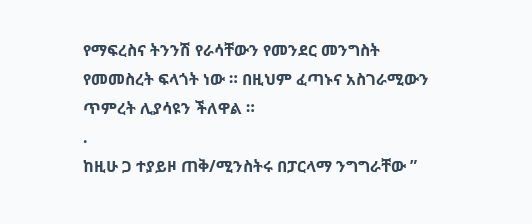የማፍረስና ትንንሽ የራሳቸውን የመንደር መንግስት የመመስረት ፍላጎት ነው ። በዚህም ፈጣኑና አስገራሚውን ጥምረት ሊያሳዩን ችለዋል ።
.
ከዚሁ ጋ ተያይዞ ጠቅ/ሚንስትሩ በፓርላማ ንግግራቸው ”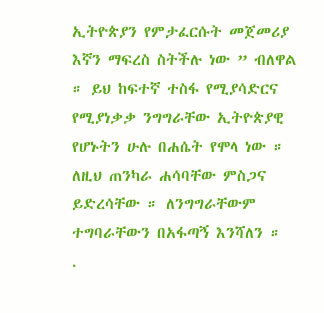ኢትዮጵያን የምታፈርሱት መጀመሪያ እኛን ማፍረስ ስትችሉ ነው ” ብለዋል ። ይህ ከፍተኛ ተስፋ የሚያሳድርና የሚያነቃቃ ንግግራቸው ኢትዮጵያዊ የሆኑትን ሁሉ በሐሴት የሞላ ነው ። ለዚህ ጠንካራ ሐሳባቸው ምስጋና ይድረሳቸው ። ለንግግራቸውም ተግባራቸውን በአፋጣኝ እንሻለን ።
.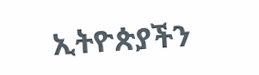ኢትዮጵያችን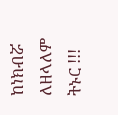ከነክብሯ ለዘላለም ትኑር !!!